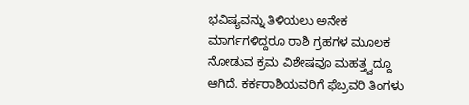ಭವಿಷ್ಯವನ್ನು ತಿಳಿಯಲು ಅನೇಕ ಮಾರ್ಗಗಳಿದ್ದರೂ ರಾಶಿ ಗ್ರಹಗಳ ಮೂಲಕ ನೋಡುವ ಕ್ರಮ ವಿಶೇಷವೂ ಮಹತ್ತ್ವದ್ದೂ ಆಗಿದೆ. ಕರ್ಕರಾಶಿಯವರಿಗೆ ಫೆಬ್ರವರಿ ತಿಂಗಳು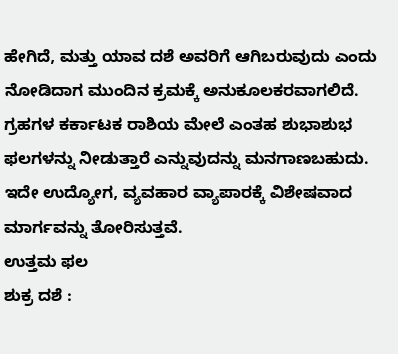ಹೇಗಿದೆ, ಮತ್ತು ಯಾವ ದಶೆ ಅವರಿಗೆ ಆಗಿಬರುವುದು ಎಂದು ನೋಡಿದಾಗ ಮುಂದಿನ ಕ್ರಮಕ್ಕೆ ಅನುಕೂಲಕರವಾಗಲಿದೆ. ಗ್ರಹಗಳ ಕರ್ಕಾಟಕ ರಾಶಿಯ ಮೇಲೆ ಎಂತಹ ಶುಭಾಶುಭ ಫಲಗಳನ್ನು ನೀಡುತ್ತಾರೆ ಎನ್ನುವುದನ್ನು ಮನಗಾಣಬಹುದು. ಇದೇ ಉದ್ಯೋಗ, ವ್ಯವಹಾರ ವ್ಯಾಪಾರಕ್ಕೆ ವಿಶೇಷವಾದ ಮಾರ್ಗವನ್ನು ತೋರಿಸುತ್ತವೆ.
ಉತ್ತಮ ಫಲ
ಶುಕ್ರ ದಶೆ :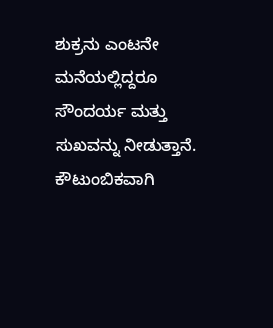ಶುಕ್ರನು ಎಂಟನೇ ಮನೆಯಲ್ಲಿದ್ದರೂ ಸೌಂದರ್ಯ ಮತ್ತು ಸುಖವನ್ನು ನೀಡುತ್ತಾನೆ. ಕೌಟುಂಬಿಕವಾಗಿ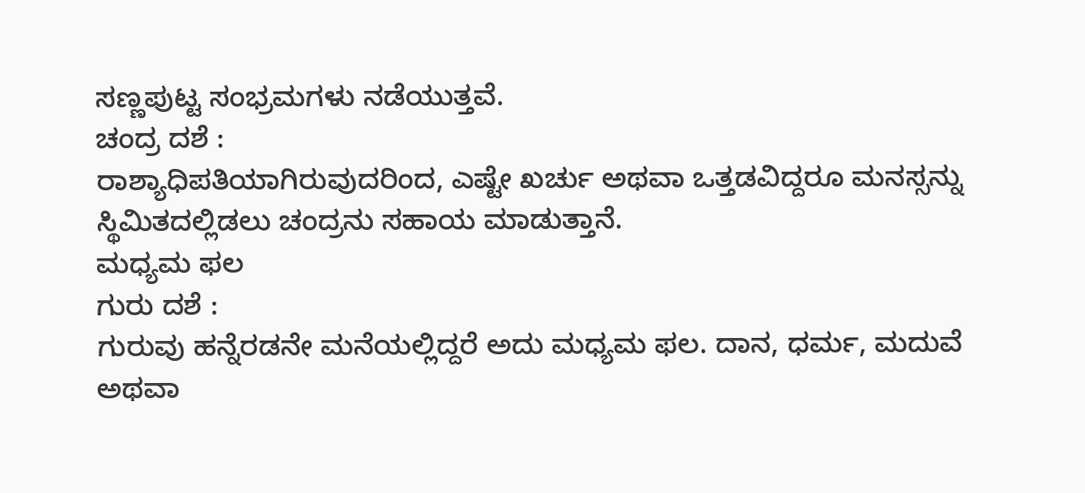ಸಣ್ಣಪುಟ್ಟ ಸಂಭ್ರಮಗಳು ನಡೆಯುತ್ತವೆ.
ಚಂದ್ರ ದಶೆ :
ರಾಶ್ಯಾಧಿಪತಿಯಾಗಿರುವುದರಿಂದ, ಎಷ್ಟೇ ಖರ್ಚು ಅಥವಾ ಒತ್ತಡವಿದ್ದರೂ ಮನಸ್ಸನ್ನು ಸ್ಥಿಮಿತದಲ್ಲಿಡಲು ಚಂದ್ರನು ಸಹಾಯ ಮಾಡುತ್ತಾನೆ.
ಮಧ್ಯಮ ಫಲ
ಗುರು ದಶೆ :
ಗುರುವು ಹನ್ನೆರಡನೇ ಮನೆಯಲ್ಲಿದ್ದರೆ ಅದು ಮಧ್ಯಮ ಫಲ. ದಾನ, ಧರ್ಮ, ಮದುವೆ ಅಥವಾ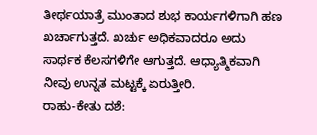ತೀರ್ಥಯಾತ್ರೆ ಮುಂತಾದ ಶುಭ ಕಾರ್ಯಗಳಿಗಾಗಿ ಹಣ ಖರ್ಚಾಗುತ್ತದೆ. ಖರ್ಚು ಅಧಿಕವಾದರೂ ಅದು ಸಾರ್ಥಕ ಕೆಲಸಗಳಿಗೇ ಆಗುತ್ತದೆ. ಆಧ್ಯಾತ್ಮಿಕವಾಗಿ ನೀವು ಉನ್ನತ ಮಟ್ಟಕ್ಕೆ ಏರುತ್ತೀರಿ.
ರಾಹು-ಕೇತು ದಶೆ: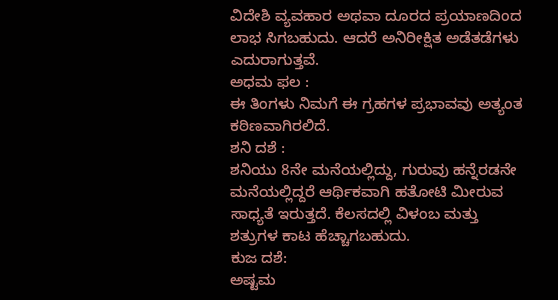ವಿದೇಶಿ ವ್ಯವಹಾರ ಅಥವಾ ದೂರದ ಪ್ರಯಾಣದಿಂದ ಲಾಭ ಸಿಗಬಹುದು. ಆದರೆ ಅನಿರೀಕ್ಷಿತ ಅಡೆತಡೆಗಳು ಎದುರಾಗುತ್ತವೆ.
ಅಧಮ ಫಲ :
ಈ ತಿಂಗಳು ನಿಮಗೆ ಈ ಗ್ರಹಗಳ ಪ್ರಭಾವವು ಅತ್ಯಂತ ಕಠಿಣವಾಗಿರಲಿದೆ.
ಶನಿ ದಶೆ :
ಶನಿಯು 8ನೇ ಮನೆಯಲ್ಲಿದ್ದು, ಗುರುವು ಹನ್ನೆರಡನೇ ಮನೆಯಲ್ಲಿದ್ದರೆ ಆರ್ಥಿಕವಾಗಿ ಹತೋಟಿ ಮೀರುವ ಸಾಧ್ಯತೆ ಇರುತ್ತದೆ. ಕೆಲಸದಲ್ಲಿ ವಿಳಂಬ ಮತ್ತು ಶತ್ರುಗಳ ಕಾಟ ಹೆಚ್ಚಾಗಬಹುದು.
ಕುಜ ದಶೆ:
ಅಷ್ಟಮ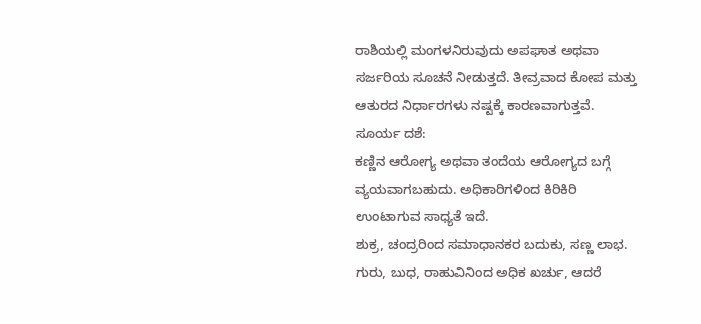ರಾಶಿಯಲ್ಲಿ ಮಂಗಳನಿರುವುದು ಅಪಘಾತ ಅಥವಾ ಸರ್ಜರಿಯ ಸೂಚನೆ ನೀಡುತ್ತದೆ. ತೀವ್ರವಾದ ಕೋಪ ಮತ್ತು ಆತುರದ ನಿರ್ಧಾರಗಳು ನಷ್ಟಕ್ಕೆ ಕಾರಣವಾಗುತ್ತವೆ.
ಸೂರ್ಯ ದಶೆ:
ಕಣ್ಣಿನ ಆರೋಗ್ಯ ಅಥವಾ ತಂದೆಯ ಆರೋಗ್ಯದ ಬಗ್ಗೆ ವ್ಯಯವಾಗಬಹುದು. ಅಧಿಕಾರಿಗಳಿಂದ ಕಿರಿಕಿರಿ ಉಂಟಾಗುವ ಸಾಧ್ಯತೆ ಇದೆ.
ಶುಕ್ರ, ಚಂದ್ರರಿಂದ ಸಮಾಧಾನಕರ ಬದುಕು, ಸಣ್ಣ ಲಾಭ. ಗುರು, ಬುಧ, ರಾಹುವಿನಿಂದ ಅಧಿಕ ಖರ್ಚು, ಆದರೆ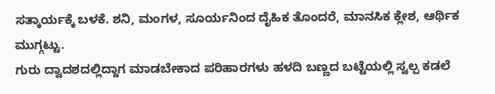ಸತ್ಕಾರ್ಯಕ್ಕೆ ಬಳಕೆ. ಶನಿ, ಮಂಗಳ, ಸೂರ್ಯನಿಂದ ದೈಹಿಕ ತೊಂದರೆ, ಮಾನಸಿಕ ಕ್ಲೇಶ, ಆರ್ಥಿಕ ಮುಗ್ಗಟ್ಟು.
ಗುರು ದ್ವಾದಶದಲ್ಲಿದ್ದಾಗ ಮಾಡಬೇಕಾದ ಪರಿಹಾರಗಳು ಹಳದಿ ಬಣ್ಣದ ಬಟ್ಟೆಯಲ್ಲಿ ಸ್ವಲ್ಪ ಕಡಲೆ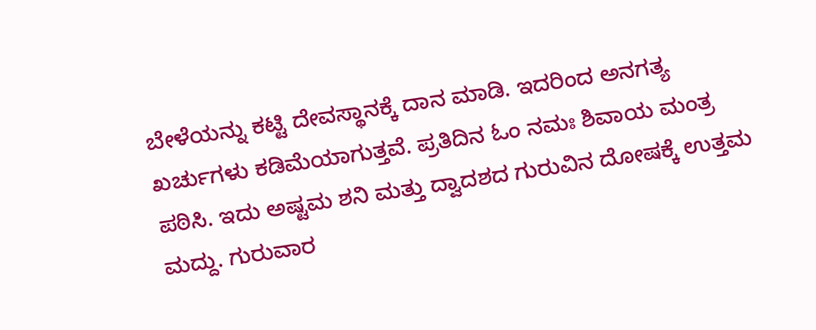ಬೇಳೆಯನ್ನು ಕಟ್ಟಿ ದೇವಸ್ಥಾನಕ್ಕೆ ದಾನ ಮಾಡಿ. ಇದರಿಂದ ಅನಗತ್ಯ ಖರ್ಚುಗಳು ಕಡಿಮೆಯಾಗುತ್ತವೆ. ಪ್ರತಿದಿನ ಓಂ ನಮಃ ಶಿವಾಯ ಮಂತ್ರ ಪಠಿಸಿ. ಇದು ಅಷ್ಟಮ ಶನಿ ಮತ್ತು ದ್ವಾದಶದ ಗುರುವಿನ ದೋಷಕ್ಕೆ ಉತ್ತಮ ಮದ್ದು. ಗುರುವಾರ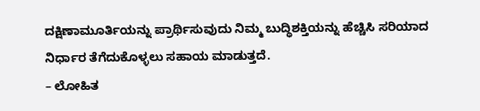ದಕ್ಷಿಣಾಮೂರ್ತಿಯನ್ನು ಪ್ರಾರ್ಥಿಸುವುದು ನಿಮ್ಮ ಬುದ್ಧಿಶಕ್ತಿಯನ್ನು ಹೆಚ್ಚಿಸಿ ಸರಿಯಾದ ನಿರ್ಧಾರ ತೆಗೆದುಕೊಳ್ಳಲು ಸಹಾಯ ಮಾಡುತ್ತದೆ.
– ಲೋಹಿತ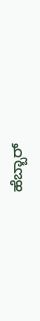ಹೆಬ್ಬಾರ್